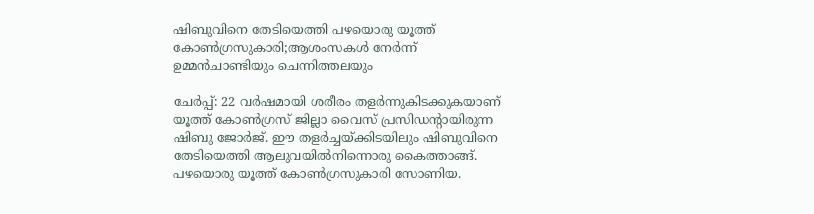ഷിബുവിനെ തേടിയെത്തി പഴയൊരു യൂത്ത് കോണ്‍ഗ്രസുകാരി;ആശംസകള്‍ നേര്‍ന്ന് ഉമ്മന്‍ചാണ്ടിയും ചെന്നിത്തലയും

ചേർപ്പ്: 22 വർഷമായി ശരീരം തളർന്നുകിടക്കുകയാണ് യൂത്ത് കോൺഗ്രസ് ജില്ലാ വൈസ് പ്രസിഡന്റായിരുന്ന ഷിബു ജോർജ്. ഈ തളർച്ചയ്ക്കിടയിലും ഷിബുവിനെ തേടിയെത്തി ആലുവയിൽനിന്നൊരു കൈത്താങ്ങ്. പഴയൊരു യൂത്ത് കോൺഗ്രസുകാരി സോണിയ.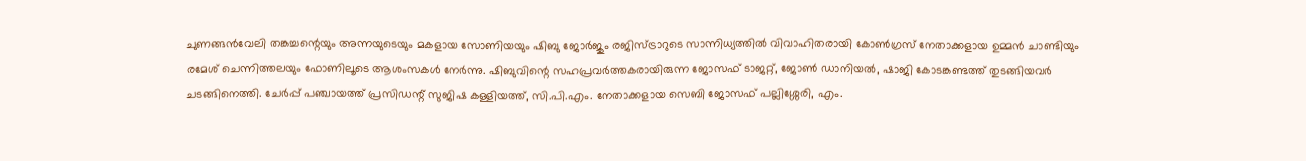ചുണങ്ങൻവേലി തങ്കച്ചന്റെയും അന്നയുടെയും മകളായ സോണിയയും ഷിബു ജോർജും രജിസ്ട്രാറുടെ സാന്നിധ്യത്തിൽ വിവാഹിതരായി കോൺഗ്രസ് നേതാക്കളായ ഉമ്മൻ ചാണ്ടിയും രമേശ് ചെന്നിത്തലയും ഫോണിലൂടെ ആശംസകൾ നേർന്നു. ഷിബുവിന്റെ സഹപ്രവർത്തകരായിരുന്ന ജോസഫ് ടാജറ്റ്, ജോൺ ഡാനിയൽ, ഷാജി കോടങ്കണ്ടത്ത് തുടങ്ങിയവർ ചടങ്ങിനെത്തി. ചേർപ്പ് പഞ്ചായത്ത് പ്രസിഡന്റ് സുജിഷ കള്ളിയത്ത്, സി.പി.എം. നേതാക്കളായ സെബി ജോസഫ് പല്ലിശ്ശേരി, എം.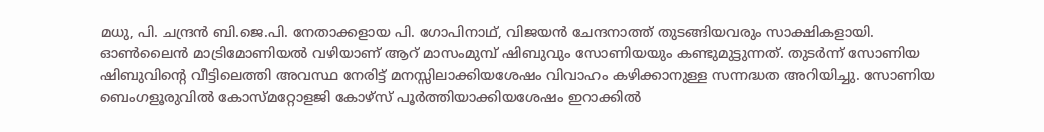മധു, പി. ചന്ദ്രൻ ബി.ജെ.പി. നേതാക്കളായ പി. ഗോപിനാഥ്, വിജയൻ ചേന്ദനാത്ത് തുടങ്ങിയവരും സാക്ഷികളായി. ഓൺലൈൻ മാട്രിമോണിയൽ വഴിയാണ് ആറ് മാസംമുമ്പ് ഷിബുവും സോണിയയും കണ്ടുമുട്ടുന്നത്. തുടർന്ന് സോണിയ ഷിബുവിന്റെ വീട്ടിലെത്തി അവസ്ഥ നേരിട്ട് മനസ്സിലാക്കിയശേഷം വിവാഹം കഴിക്കാനുള്ള സന്നദ്ധത അറിയിച്ചു. സോണിയ ബെംഗളൂരുവിൽ കോസ്മറ്റോളജി കോഴ്സ് പൂർത്തിയാക്കിയശേഷം ഇറാക്കിൽ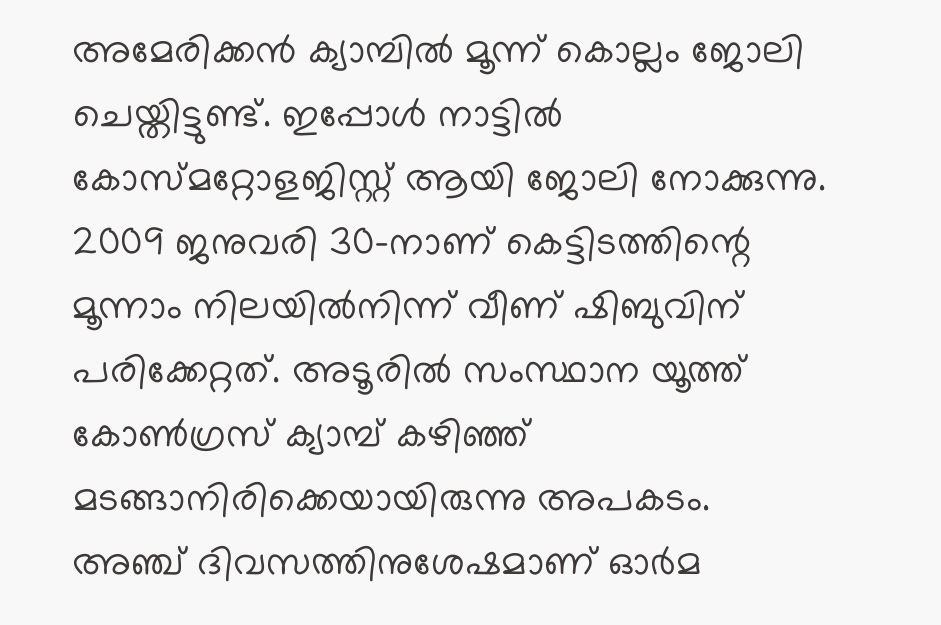അമേരിക്കൻ ക്യാമ്പിൽ മൂന്ന് കൊല്ലം ജോലി ചെയ്തിട്ടുണ്ട്. ഇപ്പോൾ നാട്ടിൽ കോസ്മറ്റോളജിസ്റ്റ് ആയി ജോലി നോക്കുന്നു. 2009 ജനുവരി 30-നാണ് കെട്ടിടത്തിന്റെ മൂന്നാം നിലയിൽനിന്ന് വീണ് ഷിബുവിന് പരിക്കേറ്റത്. അടൂരിൽ സംസ്ഥാന യൂത്ത് കോൺഗ്രസ് ക്യാമ്പ് കഴിഞ്ഞ് മടങ്ങാനിരിക്കെയായിരുന്നു അപകടം. അഞ്ച് ദിവസത്തിനുശേഷമാണ് ഓർമ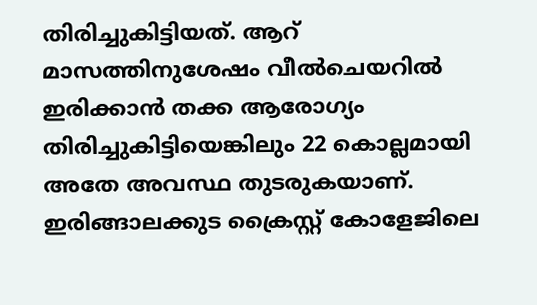തിരിച്ചുകിട്ടിയത്. ആറ് മാസത്തിനുശേഷം വീൽചെയറിൽ ഇരിക്കാൻ തക്ക ആരോഗ്യം തിരിച്ചുകിട്ടിയെങ്കിലും 22 കൊല്ലമായി അതേ അവസ്ഥ തുടരുകയാണ്. ഇരിങ്ങാലക്കുട ക്രൈസ്റ്റ് കോളേജിലെ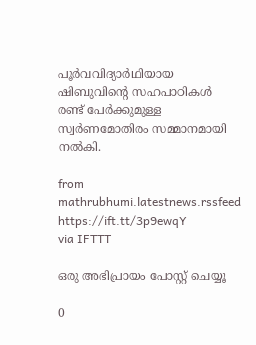പൂർവവിദ്യാർഥിയായ ഷിബുവിന്റെ സഹപാഠികൾ രണ്ട് പേർക്കുമുള്ള സ്വർണമോതിരം സമ്മാനമായി നൽകി.

from mathrubhumi.latestnews.rssfeed https://ift.tt/3p9ewqY
via IFTTT

ഒരു അഭിപ്രായം പോസ്റ്റ് ചെയ്യൂ

0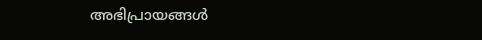അഭിപ്രായങ്ങള്‍